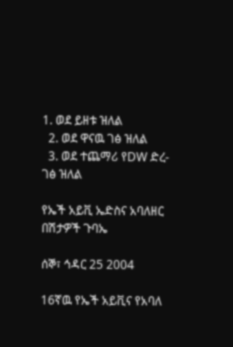1. ወደ ይዘቱ ዝለል
  2. ወደ ዋናዉ ገፅ ዝለል
  3. ወደ ተጨማሪ የDW ድረ-ገፅ ዝለል

የኤች አይቪ ኤድስና አባለዘር በሽታዎች ጉባኤ

ሰኞ፣ ኅዳር 25 2004

16ኛዉ የኤች አይቪና የአባለ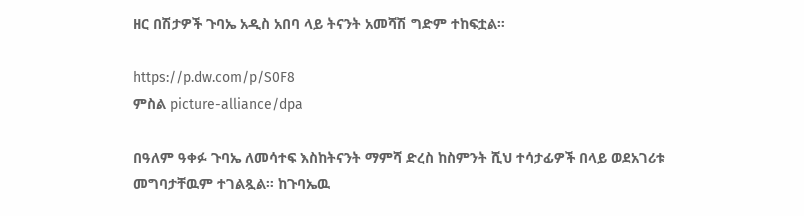ዘር በሽታዎች ጉባኤ አዲስ አበባ ላይ ትናንት አመሻሽ ግድም ተከፍቷል።

https://p.dw.com/p/S0F8
ምስል picture-alliance/dpa

በዓለም ዓቀፉ ጉባኤ ለመሳተፍ እስከትናንት ማምሻ ድረስ ከስምንት ሺህ ተሳታፊዎች በላይ ወደአገሪቱ መግባታቸዉም ተገልጿል። ከጉባኤዉ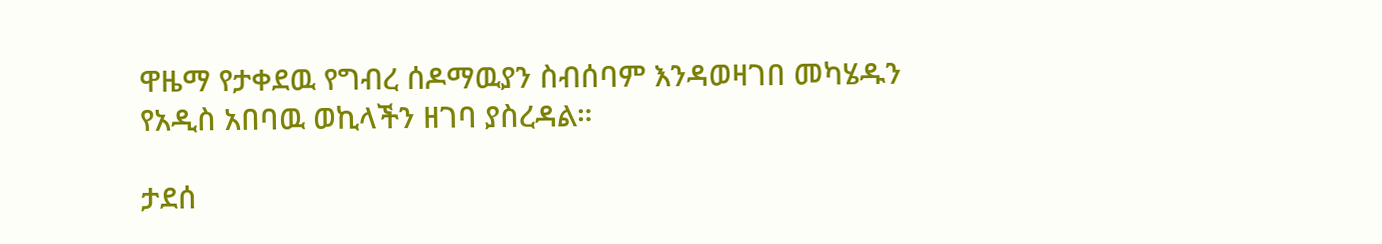ዋዜማ የታቀደዉ የግብረ ሰዶማዉያን ስብሰባም እንዳወዛገበ መካሄዱን የአዲስ አበባዉ ወኪላችን ዘገባ ያስረዳል።

ታደሰ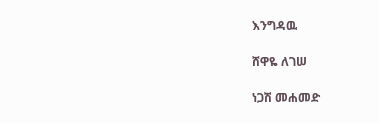እንግዳዉ

ሸዋዬ ለገሠ

ነጋሽ መሐመድ